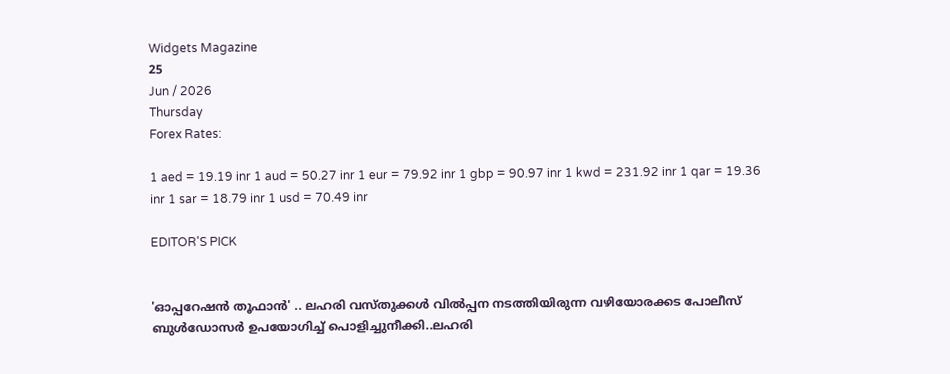Widgets Magazine
25
Jun / 2026
Thursday
Forex Rates:

1 aed = 19.19 inr 1 aud = 50.27 inr 1 eur = 79.92 inr 1 gbp = 90.97 inr 1 kwd = 231.92 inr 1 qar = 19.36 inr 1 sar = 18.79 inr 1 usd = 70.49 inr

EDITOR'S PICK


'ഓപ്പറേഷന്‍ തൂഫാന്‍' .. ലഹരി വസ്തുക്കള്‍ വില്‍പ്പന നടത്തിയിരുന്ന വഴിയോരക്കട പോലീസ് ബുള്‍ഡോസര്‍ ഉപയോഗിച്ച് പൊളിച്ചുനീക്കി..ലഹരി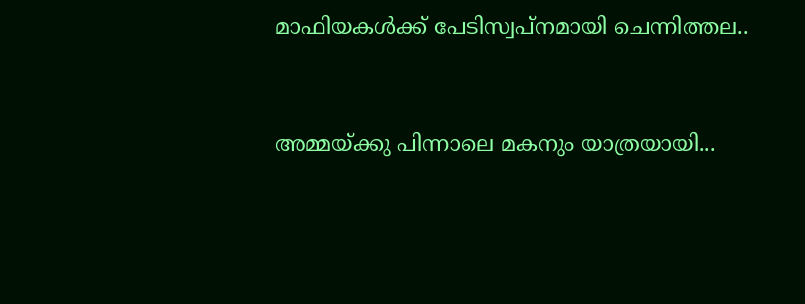മാഫിയകള്‍ക്ക് പേടിസ്വപ്നമായി ചെന്നിത്തല..


അമ്മയ്ക്കു പിന്നാലെ മകനും യാത്രയായി...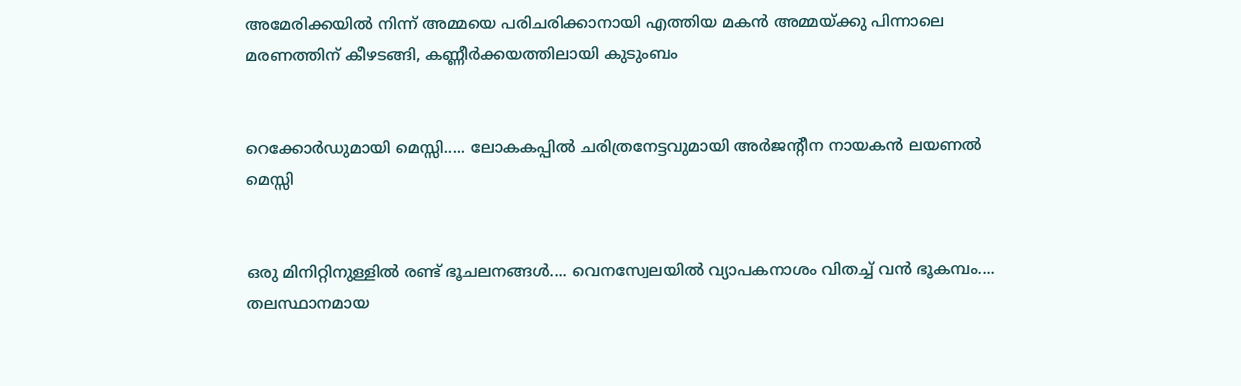അമേരിക്കയിൽ നിന്ന് അമ്മയെ പരിചരിക്കാനായി എത്തിയ മകൻ അമ്മയ്ക്കു പിന്നാലെ മരണത്തിന് കീഴടങ്ങി, കണ്ണീർക്കയത്തിലായി കുടുംബം


റെക്കോർഡുമായി മെസ്സി..... ലോകകപ്പിൽ ചരിത്രനേട്ടവുമായി അർജന്റീന നായകൻ ലയണൽ മെസ്സി


ഒരു മിനിറ്റിനുള്ളില്‍ രണ്ട് ഭൂചലനങ്ങൾ.... വെനസ്വേലയില്‍ വ്യാപകനാശം വിതച്ച് വന്‍ ഭൂകമ്പം.... തലസ്ഥാനമായ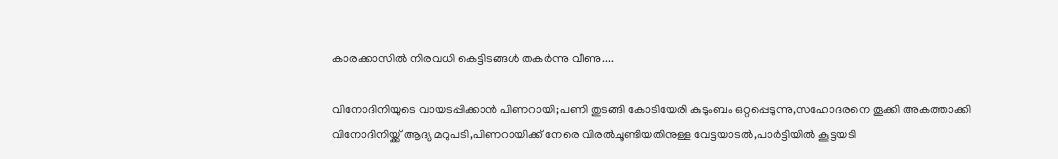കാരക്കാസില്‍ നിരവധി കെട്ടിടങ്ങള്‍ തകര്‍ന്നു വീണു....

വിനോദിനിയുടെ വായടപ്പിക്കാന്‍ പിണറായി;പണി തുടങ്ങി കോടിയേരി കുടുംബം ഒറ്റപ്പെടുന്നു,സഹോദരനെ തൂക്കി അകത്താക്കി വിനോദിനിയ്ക്ക് ആദ്യ മറുപടി,പിണറായിക്ക് നേരെ വിരല്‍ചൂണ്ടിയതിനുള്ള വേട്ടയാടല്‍,പാര്‍ട്ടിയില്‍ കൂട്ടയടി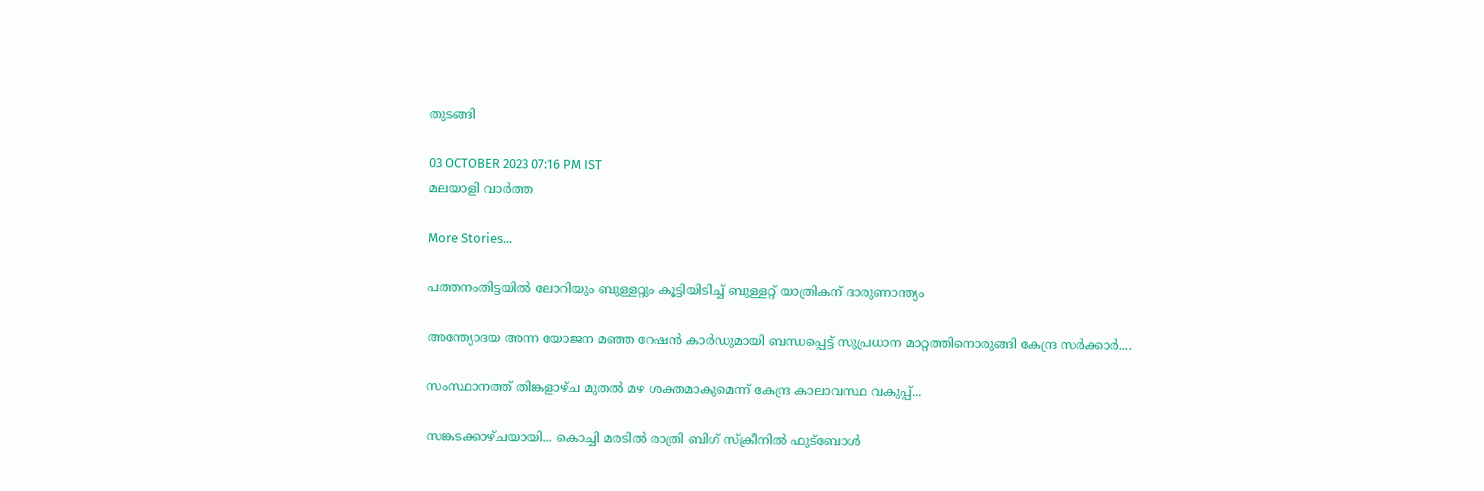തുടങ്ങി

03 OCTOBER 2023 07:16 PM IST
മലയാളി വാര്‍ത്ത

More Stories...

പത്തനംതിട്ടയിൽ ലോറിയും ബുള്ളറ്റും കൂട്ടിയിടിച്ച് ബുള്ളറ്റ് യാത്രികന് ദാരുണാന്ത്യം

അന്ത്യോദയ അന്ന യോജന മഞ്ഞ റേഷന്‍ കാര്‍ഡുമായി ബന്ധപ്പെട്ട് സുപ്രധാന മാറ്റത്തിനൊരുങ്ങി കേന്ദ്ര സര്‍ക്കാര്‍....

സംസ്ഥാനത്ത് തിങ്കളാഴ്ച മുതൽ മഴ ശക്തമാകുമെന്ന് കേന്ദ്ര കാലാവസ്ഥ വകുപ്പ്...

സങ്കടക്കാഴ്ചയായി... കൊച്ചി മരടിൽ രാത്രി ബിഗ് സ്ക്രീനിൽ ഫുട്ബോൾ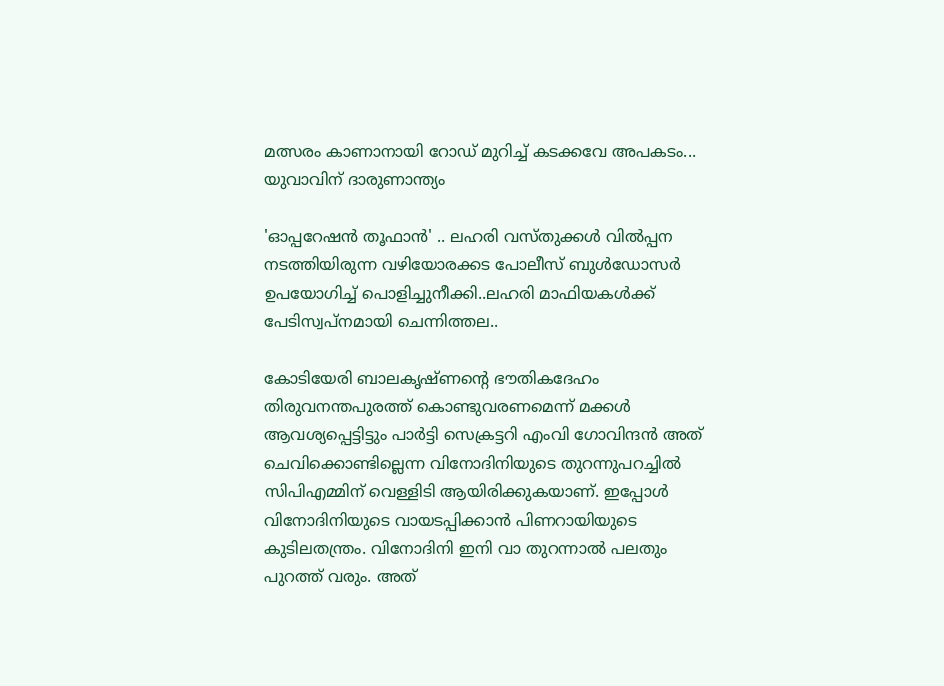മത്സരം കാണാനായി റോഡ് മുറിച്ച് കടക്കവേ അപകടം... യുവാവിന് ദാരുണാന്ത്യം

'ഓപ്പറേഷന്‍ തൂഫാന്‍' .. ലഹരി വസ്തുക്കള്‍ വില്‍പ്പന നടത്തിയിരുന്ന വഴിയോരക്കട പോലീസ് ബുള്‍ഡോസര്‍ ഉപയോഗിച്ച് പൊളിച്ചുനീക്കി..ലഹരി മാഫിയകള്‍ക്ക് പേടിസ്വപ്നമായി ചെന്നിത്തല..

കോടിയേരി ബാലകൃഷ്ണന്റെ ഭൗതികദേഹം തിരുവനന്തപുരത്ത് കൊണ്ടുവരണമെന്ന് മക്കള്‍ ആവശ്യപ്പെട്ടിട്ടും പാര്‍ട്ടി സെക്രട്ടറി എംവി ഗോവിന്ദന്‍ അത് ചെവിക്കൊണ്ടില്ലെന്ന വിനോദിനിയുടെ തുറന്നുപറച്ചില്‍ സിപിഎമ്മിന് വെള്ളിടി ആയിരിക്കുകയാണ്. ഇപ്പോള്‍ വിനോദിനിയുടെ വായടപ്പിക്കാന്‍ പിണറായിയുടെ കുടിലതന്ത്രം. വിനോദിനി ഇനി വാ തുറന്നാല്‍ പലതും പുറത്ത് വരും. അത്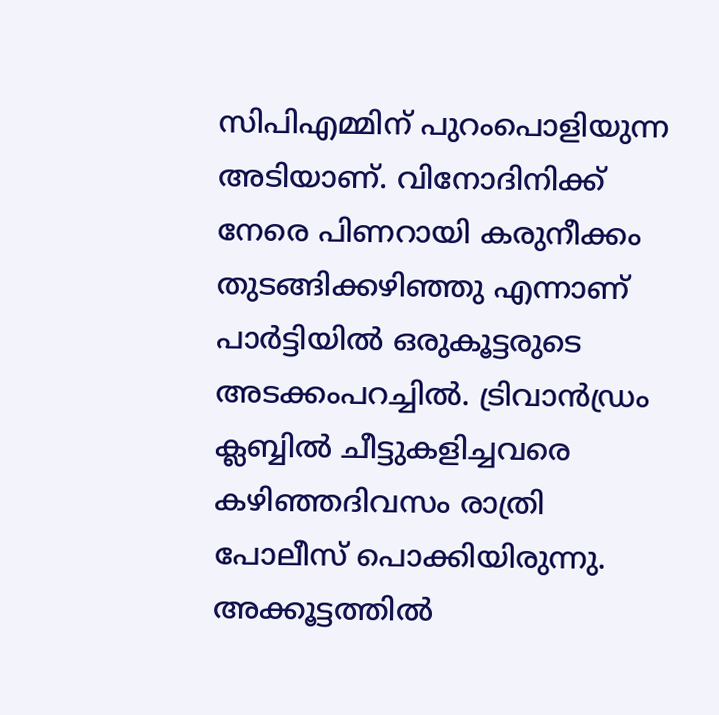സിപിഎമ്മിന് പുറംപൊളിയുന്ന അടിയാണ്. വിനോദിനിക്ക് നേരെ പിണറായി കരുനീക്കം തുടങ്ങിക്കഴിഞ്ഞു എന്നാണ് പാര്‍ട്ടിയില്‍ ഒരുകൂട്ടരുടെ അടക്കംപറച്ചില്‍. ട്രിവാന്‍ഡ്രം ക്ലബ്ബില്‍ ചീട്ടുകളിച്ചവരെ കഴിഞ്ഞദിവസം രാത്രി പോലീസ് പൊക്കിയിരുന്നു. അക്കൂട്ടത്തില്‍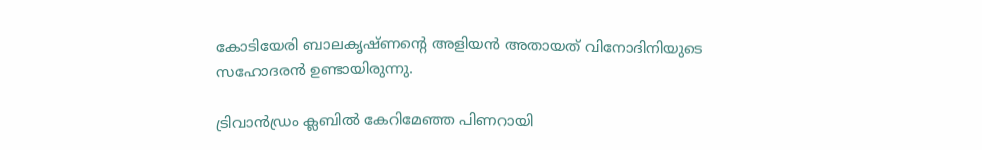കോടിയേരി ബാലകൃഷ്ണന്റെ അളിയന്‍ അതായത് വിനോദിനിയുടെ സഹോദരന്‍ ഉണ്ടായിരുന്നു.

ട്രിവാന്‍ഡ്രം ക്ലബില്‍ കേറിമേഞ്ഞ പിണറായി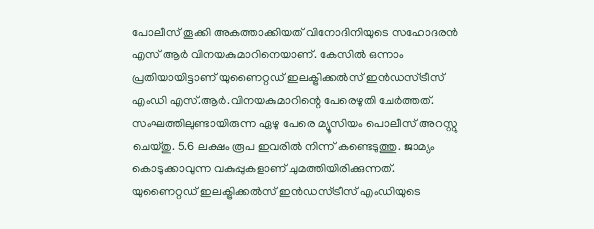പോലീസ് തൂക്കി അകത്താക്കിയത് വിനോദിനിയുടെ സഹോദരന്‍ എസ് ആര്‍ വിനയകുമാറിനെയാണ്. കേസില്‍ ഒന്നാം പ്രതിയായിട്ടാണ് യുണൈറ്റഡ് ഇലക്ട്രിക്കല്‍സ് ഇന്‍ഡസ്ട്രീസ് എംഡി എസ്.ആര്‍.വിനയകുമാറിന്റെ പേരെഴുതി ചേര്‍ത്തത്. സംഘത്തിലുണ്ടായിരുന്ന ഏഴു പേരെ മ്യൂസിയം പൊലീസ് അറസ്റ്റു ചെയ്തു. 5.6 ലക്ഷം രൂപ ഇവരില്‍ നിന്ന് കണ്ടെടുത്തു. ജാമ്യം കൊടുക്കാവുന്ന വകുപ്പുകളാണ് ചുമത്തിയിരിക്കുന്നത്. യുണൈറ്റഡ് ഇലക്ട്രിക്കല്‍സ് ഇന്‍ഡസ്ട്രീസ് എംഡിയുടെ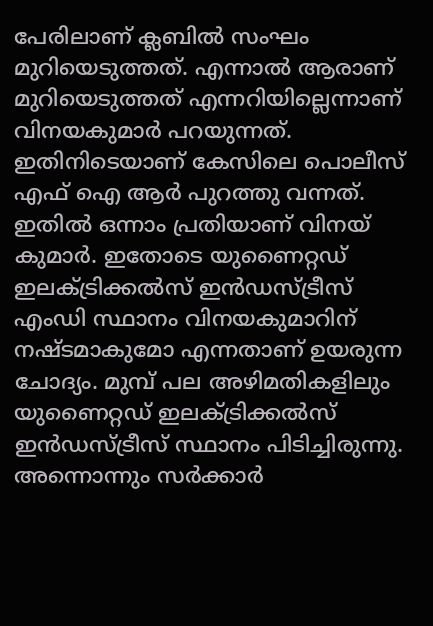പേരിലാണ് ക്ലബില്‍ സംഘം മുറിയെടുത്തത്. എന്നാല്‍ ആരാണ് മുറിയെടുത്തത് എന്നറിയില്ലെന്നാണ് വിനയകുമാര്‍ പറയുന്നത്. ഇതിനിടെയാണ് കേസിലെ പൊലീസ് എഫ് ഐ ആര്‍ പുറത്തു വന്നത്. ഇതില്‍ ഒന്നാം പ്രതിയാണ് വിനയ് കുമാര്‍. ഇതോടെ യുണൈറ്റഡ് ഇലക്ട്രിക്കല്‍സ് ഇന്‍ഡസ്ട്രീസ് എംഡി സ്ഥാനം വിനയകുമാറിന് നഷ്ടമാകുമോ എന്നതാണ് ഉയരുന്ന ചോദ്യം. മുമ്പ് പല അഴിമതികളിലും യുണൈറ്റഡ് ഇലക്ട്രിക്കല്‍സ് ഇന്‍ഡസ്ട്രീസ് സ്ഥാനം പിടിച്ചിരുന്നു. അന്നൊന്നും സര്‍ക്കാര്‍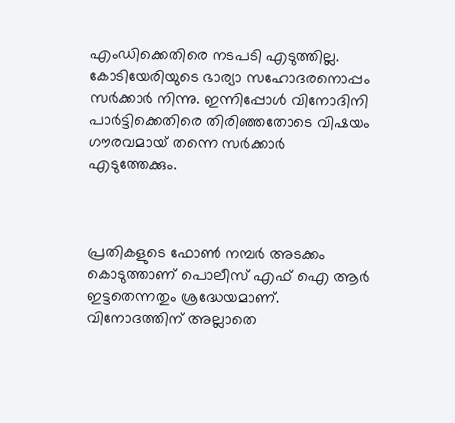എംഡിക്കെതിരെ നടപടി എടുത്തില്ല. കോടിയേരിയുടെ ഭാര്യാ സഹോദരനൊപ്പം സര്‍ക്കാര്‍ നിന്നു. ഇന്നിപ്പോള്‍ വിനോദിനി പാര്‍ട്ടിക്കെതിരെ തിരിഞ്ഞതോടെ വിഷയം ഗൗരവമായ് തന്നെ സര്‍ക്കാര്‍ എടുത്തേക്കും.



പ്രതികളുടെ ഫോണ്‍ നമ്പര്‍ അടക്കം കൊടുത്താണ് പൊലീസ് എഫ് ഐ ആര്‍ ഇട്ടതെന്നതും ശ്രദ്ധേയമാണ്. വിനോദത്തിന് അല്ലാതെ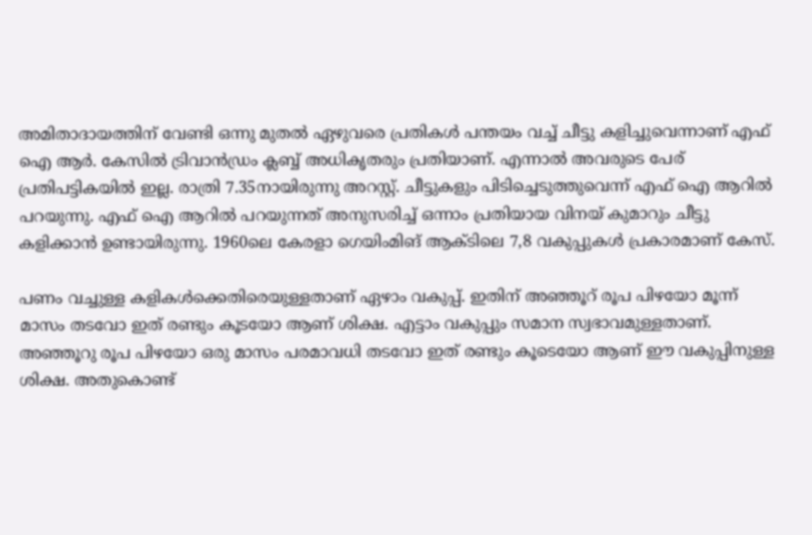അമിതാദായത്തിന് വേണ്ടി ഒന്നു മുതല്‍ ഏഴുവരെ പ്രതികള്‍ പന്തയം വച്ച് ചീട്ടു കളിച്ചുവെന്നാണ് എഫ് ഐ ആര്‍. കേസില്‍ ട്രിവാന്‍ഡ്രം ക്ലബ്ബ് അധികൃതരും പ്രതിയാണ്. എന്നാല്‍ അവരുടെ പേര് പ്രതിപട്ടികയില്‍ ഇല്ല. രാത്രി 7.35നായിരുന്നു അറസ്റ്റ്. ചീട്ടുകളും പിടിച്ചെടുത്തുവെന്ന് എഫ് ഐ ആറില്‍ പറയുന്നു. എഫ് ഐ ആറില്‍ പറയുന്നത് അനുസരിച്ച് ഒന്നാം പ്രതിയായ വിനയ് കുമാറും ചീട്ടു കളിക്കാന്‍ ഉണ്ടായിരുന്നു. 1960ലെ കേരളാ ഗെയിംമിങ് ആക്ടിലെ 7,8 വകുപ്പുകള്‍ പ്രകാരമാണ് കേസ്.

പണം വച്ചുള്ള കളികള്‍ക്കെതിരെയുള്ളതാണ് ഏഴാം വകുപ്പ്. ഇതിന് അഞ്ഞൂറ് രൂപ പിഴയോ മൂന്ന് മാസം തടവോ ഇത് രണ്ടും കൂടയോ ആണ് ശിക്ഷ. എട്ടാം വകുപ്പും സമാന സ്വഭാവമുള്ളതാണ്. അഞ്ഞൂറു രൂപ പിഴയോ ഒരു മാസം പരമാവധി തടവോ ഇത് രണ്ടും കൂടെയോ ആണ് ഈ വകുപ്പിനുള്ള ശിക്ഷ. അതുകൊണ്ട്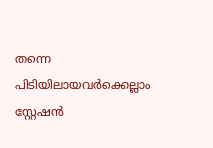തന്നെ പിടിയിലായവര്‍ക്കെല്ലാം സ്റ്റേഷന്‍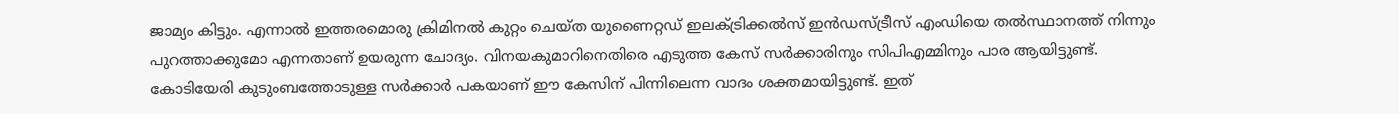ജാമ്യം കിട്ടും. എന്നാല്‍ ഇത്തരമൊരു ക്രിമിനല്‍ കുറ്റം ചെയ്ത യുണൈറ്റഡ് ഇലക്ട്രിക്കല്‍സ് ഇന്‍ഡസ്ട്രീസ് എംഡിയെ തല്‍സ്ഥാനത്ത് നിന്നും പുറത്താക്കുമോ എന്നതാണ് ഉയരുന്ന ചോദ്യം. വിനയകുമാറിനെതിരെ എടുത്ത കേസ് സര്‍ക്കാരിനും സിപിഎമ്മിനും പാര ആയിട്ടുണ്ട്. കോടിയേരി കുടുംബത്തോടുള്ള സര്‍ക്കാര്‍ പകയാണ് ഈ കേസിന് പിന്നിലെന്ന വാദം ശക്തമായിട്ടുണ്ട്. ഇത്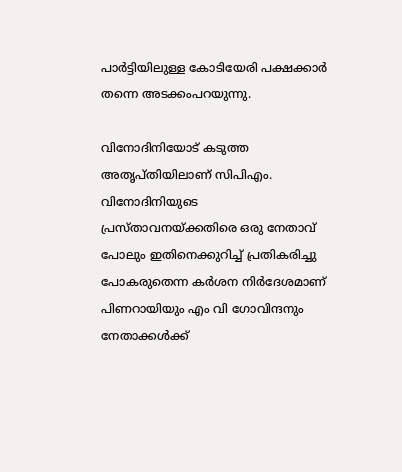പാര്‍ട്ടിയിലുള്ള കോടിയേരി പക്ഷക്കാര്‍ തന്നെ അടക്കംപറയുന്നു.

വിനോദിനിയോട് കടുത്ത അതൃപ്തിയിലാണ് സിപിഎം. വിനോദിനിയുടെ പ്രസ്താവനയ്ക്കതിരെ ഒരു നേതാവ് പോലും ഇതിനെക്കുറിച്ച് പ്രതികരിച്ചു പോകരുതെന്ന കര്‍ശന നിര്‍ദേശമാണ് പിണറായിയും എം വി ഗോവിന്ദനും നേതാക്കള്‍ക്ക്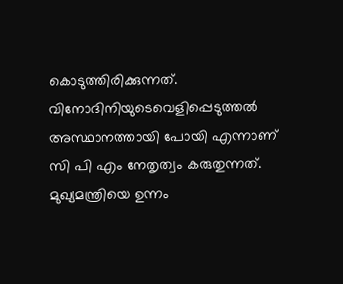കൊടുത്തിരിക്കുന്നത്. വിനോദിനിയുടെവെളിപ്പെടുത്തല്‍ അസ്ഥാനത്തായി പോയി എന്നാണ് സി പി എം നേതൃത്വം കരുതുന്നത്. മുഖ്യമന്ത്രിയെ ഉന്നം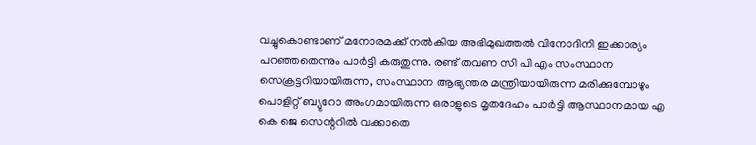വച്ചുകൊണ്ടാണ് മനോരമക്ക് നല്‍കിയ അഭിമുഖത്തല്‍ വിനോദിനി ഇക്കാര്യം പറഞ്ഞതെന്നും പാര്‍ട്ടി കരുതുന്നു. രണ്ട് തവണ സി പി എം സംസ്ഥാന സെക്രട്ടറിയായിരുന്ന, സംസ്ഥാന ആഭ്യന്തര മന്ത്രിയായിരുന്ന മരിക്കുമ്പോഴും പൊളിറ്റ് ബ്യുറോ അംഗമായിരുന്ന ഒരാളുടെ മൃതദേഹം പാര്‍ട്ടി ആസ്ഥാനമായ എ കെ ജെ സെന്ററില്‍ വക്കാതെ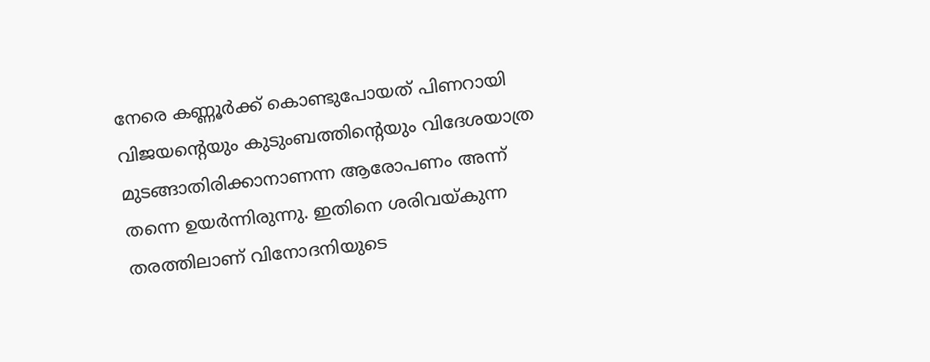നേരെ കണ്ണൂര്‍ക്ക് കൊണ്ടുപോയത് പിണറായി വിജയന്റെയും കുടുംബത്തിന്റെയും വിദേശയാത്ര മുടങ്ങാതിരിക്കാനാണന്ന ആരോപണം അന്ന് തന്നെ ഉയര്‍ന്നിരുന്നു. ഇതിനെ ശരിവയ്കുന്ന തരത്തിലാണ് വിനോദനിയുടെ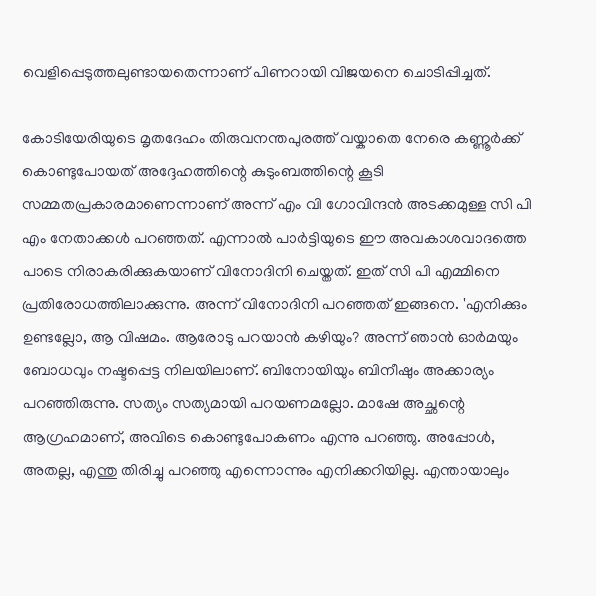വെളിപ്പെടുത്തലുണ്ടായതെന്നാണ് പിണറായി വിജയനെ ചൊടിപ്പിച്ചത്.

കോടിയേരിയുടെ മൃതദേഹം തിരുവനന്തപുരത്ത് വയ്കാതെ നേരെ കണ്ണൂര്‍ക്ക് കൊണ്ടുപോയത് അദ്ദേഹത്തിന്റെ കുടുംബത്തിന്റെ കൂടി സമ്മതപ്രകാരമാണെന്നാണ് അന്ന് എം വി ഗോവിന്ദന്‍ അടക്കമുള്ള സി പി എം നേതാക്കള്‍ പറഞ്ഞത്. എന്നാല്‍ പാര്‍ട്ടിയുടെ ഈ അവകാശവാദത്തെ പാടെ നിരാകരിക്കുകയാണ് വിനോദിനി ചെയ്തത്. ഇത് സി പി എമ്മിനെ പ്രതിരോധത്തിലാക്കുന്നു. അന്ന് വിനോദിനി പറഞ്ഞത് ഇങ്ങനെ. 'എനിക്കും ഉണ്ടല്ലോ, ആ വിഷമം. ആരോടു പറയാന്‍ കഴിയും? അന്ന് ഞാന്‍ ഓര്‍മയും ബോധവും നഷ്ടപ്പെട്ട നിലയിലാണ്. ബിനോയിയും ബിനീഷും അക്കാര്യം പറഞ്ഞിരുന്നു. സത്യം സത്യമായി പറയണമല്ലോ. മാഷേ അച്ഛന്റെ ആഗ്രഹമാണ്, അവിടെ കൊണ്ടുപോകണം എന്നു പറഞ്ഞു. അപ്പോള്‍, അതല്ല, എന്തു തിരിച്ചു പറഞ്ഞു എന്നൊന്നും എനിക്കറിയില്ല. എന്തായാലും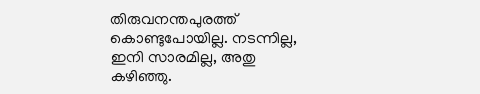തിരുവനന്തപുരത്ത് കൊണ്ടുപോയില്ല. നടന്നില്ല, ഇനി സാരമില്ല, അതു കഴിഞ്ഞു.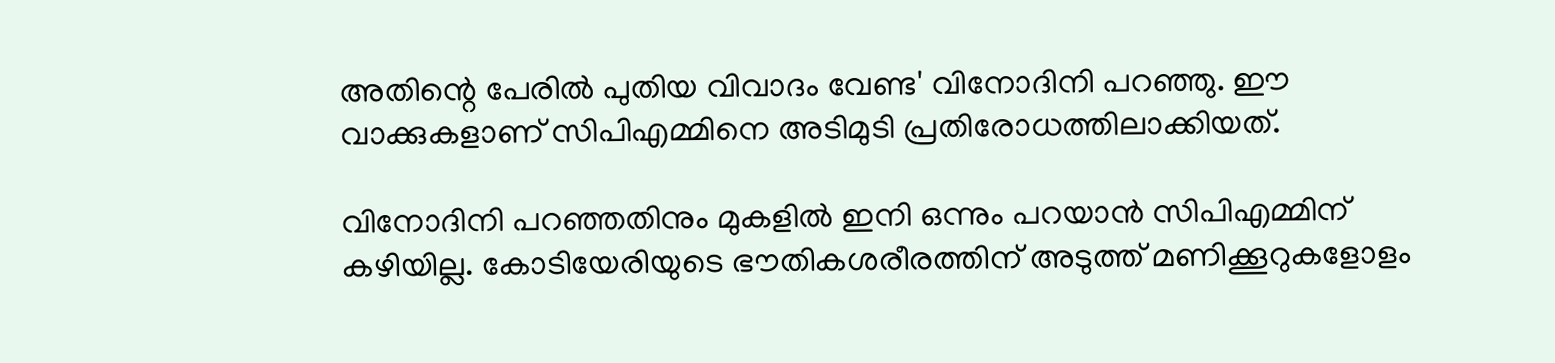അതിന്റെ പേരില്‍ പുതിയ വിവാദം വേണ്ട' വിനോദിനി പറഞ്ഞു. ഈ വാക്കുകളാണ് സിപിഎമ്മിനെ അടിമുടി പ്രതിരോധത്തിലാക്കിയത്.

വിനോദിനി പറഞ്ഞതിനും മുകളില്‍ ഇനി ഒന്നും പറയാന്‍ സിപിഎമ്മിന് കഴിയില്ല. കോടിയേരിയുടെ ഭൗതികശരീരത്തിന് അടുത്ത് മണിക്കൂറുകളോളം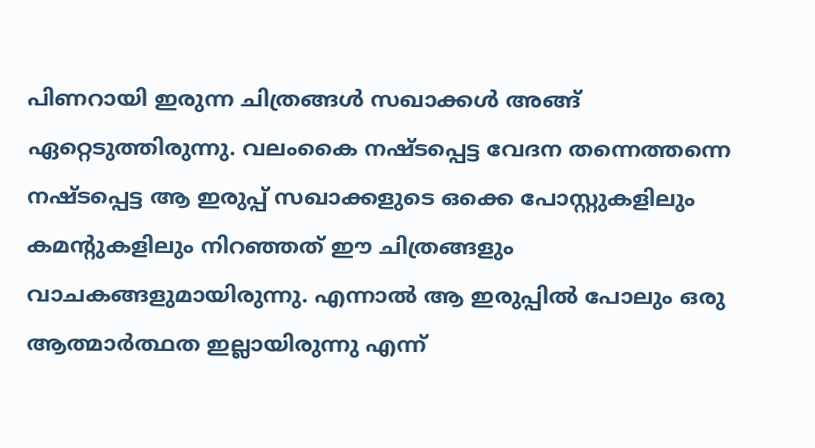പിണറായി ഇരുന്ന ചിത്രങ്ങള്‍ സഖാക്കള്‍ അങ്ങ് ഏറ്റെടുത്തിരുന്നു. വലംകൈ നഷ്ടപ്പെട്ട വേദന തന്നെത്തന്നെ നഷ്ടപ്പെട്ട ആ ഇരുപ്പ് സഖാക്കളുടെ ഒക്കെ പോസ്റ്റുകളിലും കമന്റുകളിലും നിറഞ്ഞത് ഈ ചിത്രങ്ങളും വാചകങ്ങളുമായിരുന്നു. എന്നാല്‍ ആ ഇരുപ്പില്‍ പോലും ഒരു ആത്മാര്‍ത്ഥത ഇല്ലായിരുന്നു എന്ന്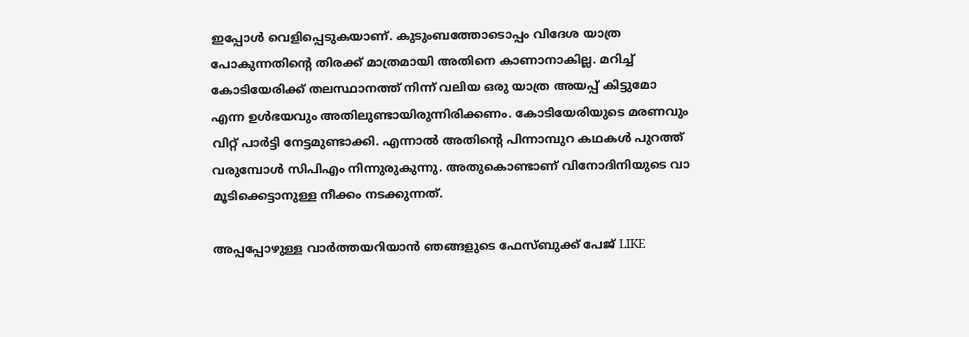ഇപ്പോള്‍ വെളിപ്പെടുകയാണ്. കുടുംബത്തോടൊപ്പം വിദേശ യാത്ര പോകുന്നതിന്റെ തിരക്ക് മാത്രമായി അതിനെ കാണാനാകില്ല. മറിച്ച് കോടിയേരിക്ക് തലസ്ഥാനത്ത് നിന്ന് വലിയ ഒരു യാത്ര അയപ്പ് കിട്ടുമോ എന്ന ഉള്‍ഭയവും അതിലുണ്ടായിരുന്നിരിക്കണം. കോടിയേരിയുടെ മരണവും വിറ്റ് പാര്‍ട്ടി നേട്ടമുണ്ടാക്കി. എന്നാല്‍ അതിന്റെ പിന്നാമ്പുറ കഥകള്‍ പുറത്ത് വരുമ്പോള്‍ സിപിഎം നിന്നുരുകുന്നു. അതുകൊണ്ടാണ് വിനോദിനിയുടെ വാ മൂടിക്കെട്ടാനുള്ള നീക്കം നടക്കുന്നത്.

അപ്പപ്പോഴുള്ള വാര്‍ത്തയറിയാന്‍ ഞങ്ങളുടെ ഫേസ്‌ബുക്ക്‌ പേജ് LIKE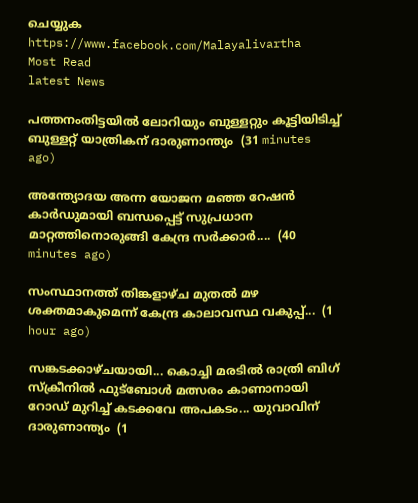ചെയ്യുക
https://www.facebook.com/Malayalivartha
Most Read
latest News

പത്തനംതിട്ടയിൽ ലോറിയും ബുള്ളറ്റും കൂട്ടിയിടിച്ച് ബുള്ളറ്റ് യാത്രികന് ദാരുണാന്ത്യം  (31 minutes ago)

അന്ത്യോദയ അന്ന യോജന മഞ്ഞ റേഷന്‍ കാര്‍ഡുമായി ബന്ധപ്പെട്ട് സുപ്രധാന മാറ്റത്തിനൊരുങ്ങി കേന്ദ്ര സര്‍ക്കാര്‍....  (40 minutes ago)

സംസ്ഥാനത്ത് തിങ്കളാഴ്ച മുതൽ മഴ ശക്തമാകുമെന്ന് കേന്ദ്ര കാലാവസ്ഥ വകുപ്പ്...  (1 hour ago)

സങ്കടക്കാഴ്ചയായി... കൊച്ചി മരടിൽ രാത്രി ബിഗ് സ്ക്രീനിൽ ഫുട്ബോൾ മത്സരം കാണാനായി റോഡ് മുറിച്ച് കടക്കവേ അപകടം... യുവാവിന് ദാരുണാന്ത്യം  (1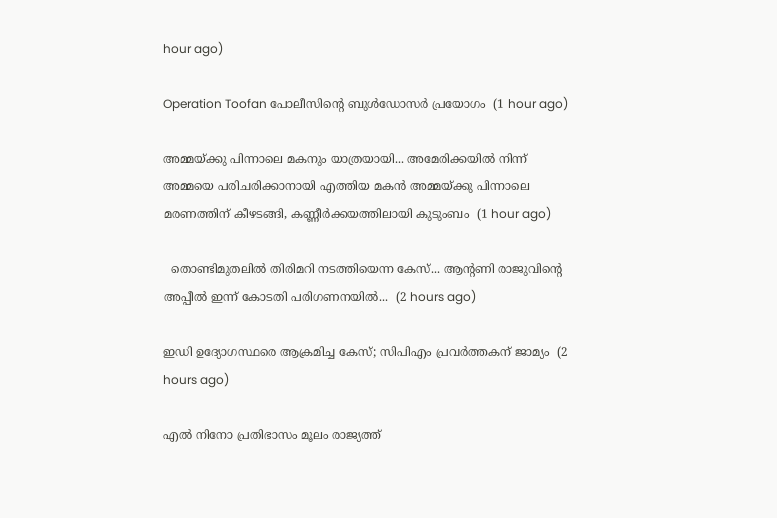hour ago)

Operation Toofan പോലീസിന്റെ ബുള്‍ഡോസര്‍ പ്രയോഗം  (1 hour ago)

അമ്മയ്ക്കു പിന്നാലെ മകനും യാത്രയായി... അമേരിക്കയിൽ നിന്ന് അമ്മയെ പരിചരിക്കാനായി എത്തിയ മകൻ അമ്മയ്ക്കു പിന്നാലെ മരണത്തിന് കീഴടങ്ങി, കണ്ണീർക്കയത്തിലായി കുടുംബം  (1 hour ago)

  തൊണ്ടിമുതലിൽ തിരിമറി നടത്തിയെന്ന കേസ്... ആന്റണി രാജുവിന്റെ അപ്പീൽ ഇന്ന് കോടതി പരിഗണനയിൽ...  (2 hours ago)

ഇഡി ഉദ്യോഗസ്ഥരെ ആക്രമിച്ച കേസ്; സിപിഎം പ്രവർത്തകന് ജാമ്യം  (2 hours ago)

എൽ നിനോ പ്രതിഭാസം മൂലം രാജ്യത്ത്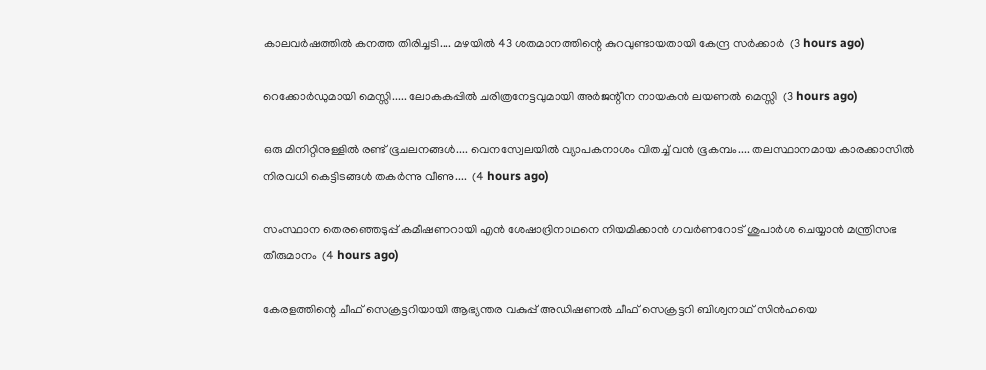കാലവർഷത്തിൽ കനത്ത തിരിച്ചടി.... മഴയിൽ 43 ശതമാനത്തിന്റെ കുറവുണ്ടായതായി കേന്ദ്ര സർക്കാർ  (3 hours ago)

റെക്കോർഡുമായി മെസ്സി..... ലോകകപ്പിൽ ചരിത്രനേട്ടവുമായി അർജന്റീന നായകൻ ലയണൽ മെസ്സി  (3 hours ago)

ഒരു മിനിറ്റിനുള്ളില്‍ രണ്ട് ഭൂചലനങ്ങൾ.... വെനസ്വേലയില്‍ വ്യാപകനാശം വിതച്ച് വന്‍ ഭൂകമ്പം.... തലസ്ഥാനമായ കാരക്കാസില്‍ നിരവധി കെട്ടിടങ്ങള്‍ തകര്‍ന്നു വീണു....  (4 hours ago)

സംസ്ഥാന തെരഞ്ഞെടുപ്പ്‌ കമീഷണറായി എന്‍ ശേഷാദ്രിനാഥനെ നിയമിക്കാൻ ഗവര്‍ണറോട് ശുപാര്‍ശ ചെയ്യാന്‍ മന്ത്രിസഭ തീരുമാനം  (4 hours ago)

കേരളത്തിന്റെ ചീഫ് സെക്രട്ടറിയായി ആഭ്യന്തര വകുപ്പ് അഡിഷണൽ ചീഫ് സെക്രട്ടറി ബിശ്വനാഥ് സിൻഹയെ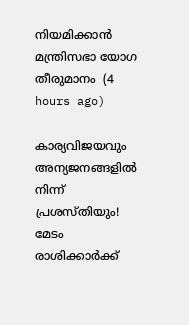നിയമിക്കാൻ മന്ത്രിസഭാ യോഗ തീരുമാനം  (4 hours ago)

കാര്യവിജയവും അന്യജനങ്ങളിൽ നിന്ന് പ്രശസ്തിയും! മേടം രാശിക്കാർക്ക്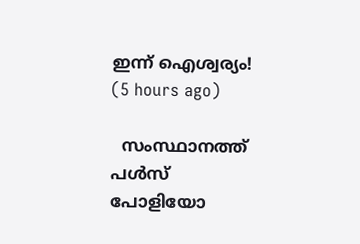ഇന്ന് ഐശ്വര്യം!  (5 hours ago)

  സംസ്ഥാനത്ത് പൾസ് പോളിയോ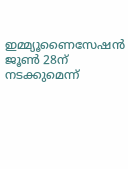ഇമ്മ്യൂണൈസേഷൻ ജൂൺ 28ന് നടക്കുമെന്ന്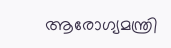ആരോഗ്യമന്ത്രി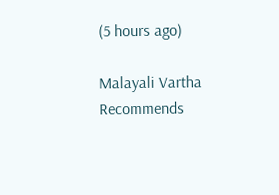(5 hours ago)

Malayali Vartha Recommends